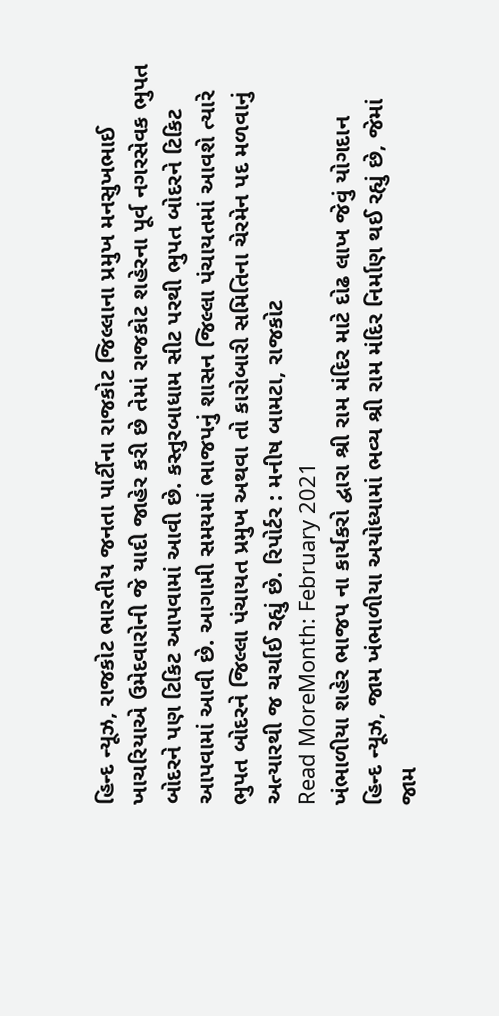હિન્દ ન્યૂઝ, રાજકોટ ભારતીય જનતા પાર્ટીના રાજકોટ જિલ્લાના પ્રમુખ મનસુખભાઈ ખાચરિયાએ ઉમેદવારોની જે યાદી જાહેર કરી છે તેમાં રાજકોટ શહેરના પૂર્વ નગરસેવક ભુપત બોદરને પણ ટિકિટ આપવામાં આવી છે. કસ્તુરબાધામ સીટ પરથી ભુપત બોદરને ટિકિટ આપવામાં આવી છે. આગામી સમયમાં ભાજપનું શાસન જિલ્લા પંચાયતમાં આવશે ત્યારે ભુપત બોદરને જિલ્લા પંચાયત પ્રમુખ અથવા તો કારોબારી સમિતિના ચેરમેન પદ મળવાનું અત્યારથી જ ચર્ચાઈ રહ્યું છે. રિપોર્ટર : મનીષ બામટા, રાજકોટ
Read MoreMonth: February 2021
ખંભાળીયા શહેર ભાજપ ના કાર્યકરો દ્વારા શ્રી રામ મંદિર માટે દોઢ લાખ જેવું યોગદાન
હિન્દ ન્યૂઝ, જામ ખંભાળીયા અયોધ્યામાં ભવ્ય શ્રી રામ મંદિર નિર્માણ થઈ રહ્યું છે, જેમાં જામ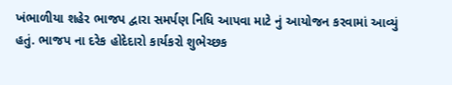ખંભાળીયા શહેર ભાજપ દ્વારા સમર્પણ નિધિ આપવા માટે નું આયોજન કરવામાં આવ્યું હતું. ભાજપ ના દરેક હોદેદારો કાર્યકરો શુભેચ્છક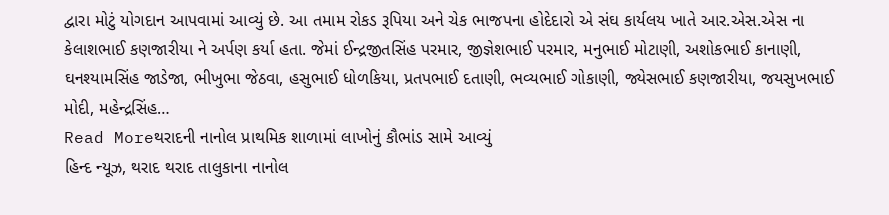દ્વારા મોટું યોગદાન આપવામાં આવ્યું છે. આ તમામ રોકડ રૂપિયા અને ચેક ભાજપના હોદેદારો એ સંઘ કાર્યલય ખાતે આર.એસ.એસ ના કેલાશભાઈ કણજારીયા ને અર્પણ કર્યા હતા. જેમાં ઈન્દ્રજીતસિંહ પરમાર, જીજ્ઞેશભાઈ પરમાર, મનુભાઈ મોટાણી, અશોકભાઈ કાનાણી, ઘનશ્યામસિંહ જાડેજા, ભીખુભા જેઠવા, હસુભાઈ ધોળકિયા, પ્રતપભાઈ દતાણી, ભવ્યભાઈ ગોકાણી, જ્યેસભાઈ કણજારીયા, જયસુખભાઈ મોદી, મહેન્દ્રસિંહ…
Read Moreથરાદની નાનોલ પ્રાથમિક શાળામાં લાખોનું કૌભાંડ સામે આવ્યું
હિન્દ ન્યૂઝ, થરાદ થરાદ તાલુકાના નાનોલ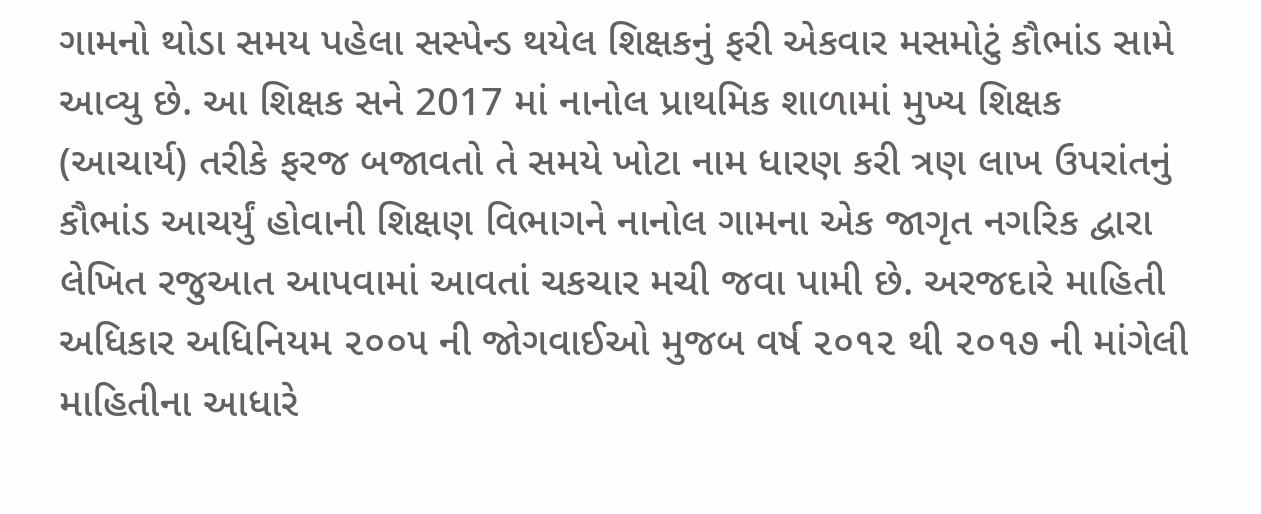ગામનો થોડા સમય પહેલા સસ્પેન્ડ થયેલ શિક્ષકનું ફરી એકવાર મસમોટું કૌભાંડ સામે આવ્યુ છે. આ શિક્ષક સને 2017 માં નાનોલ પ્રાથમિક શાળામાં મુખ્ય શિક્ષક (આચાર્ય) તરીકે ફરજ બજાવતો તે સમયે ખોટા નામ ધારણ કરી ત્રણ લાખ ઉપરાંતનું કૌભાંડ આચર્યું હોવાની શિક્ષણ વિભાગને નાનોલ ગામના એક જાગૃત નગરિક દ્વારા લેખિત રજુઆત આપવામાં આવતાં ચકચાર મચી જવા પામી છે. અરજદારે માહિતી અધિકાર અધિનિયમ ૨૦૦૫ ની જોગવાઈઓ મુજબ વર્ષ ૨૦૧૨ થી ૨૦૧૭ ની માંગેલી માહિતીના આધારે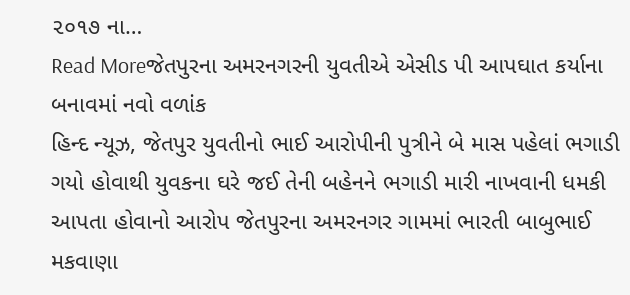૨૦૧૭ ના…
Read Moreજેતપુરના અમરનગરની યુવતીએ એસીડ પી આપઘાત કર્યાના બનાવમાં નવો વળાંક
હિન્દ ન્યૂઝ, જેતપુર યુવતીનો ભાઈ આરોપીની પુત્રીને બે માસ પહેલાં ભગાડી ગયો હોવાથી યુવકના ઘરે જઈ તેની બહેનને ભગાડી મારી નાખવાની ધમકી આપતા હોવાનો આરોપ જેતપુરના અમરનગર ગામમાં ભારતી બાબુભાઈ મકવાણા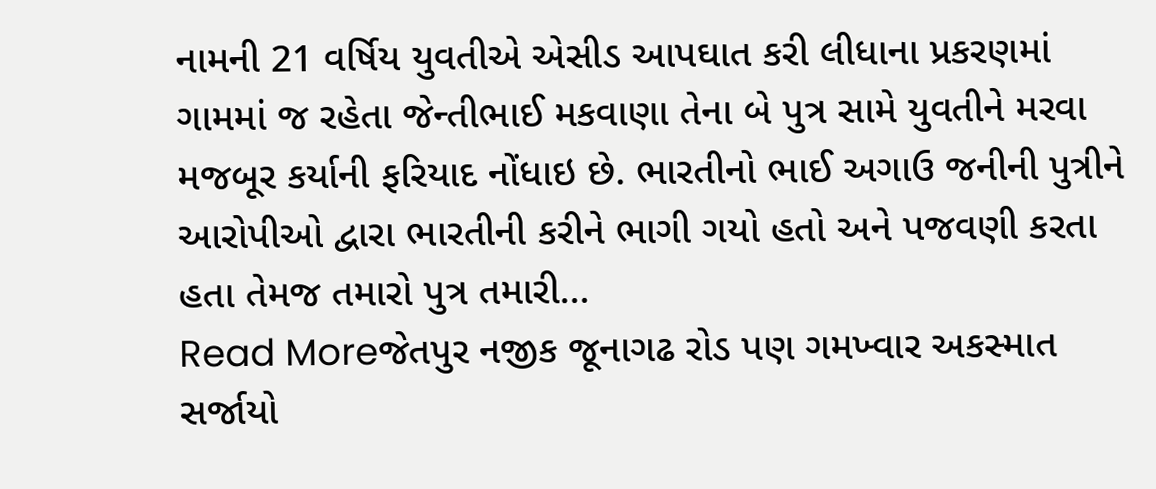નામની 21 વર્ષિય યુવતીએ એસીડ આપઘાત કરી લીધાના પ્રકરણમાં ગામમાં જ રહેતા જેન્તીભાઈ મકવાણા તેના બે પુત્ર સામે યુવતીને મરવા મજબૂર કર્યાની ફરિયાદ નોંધાઇ છે. ભારતીનો ભાઈ અગાઉ જનીની પુત્રીને આરોપીઓ દ્વારા ભારતીની કરીને ભાગી ગયો હતો અને પજવણી કરતા હતા તેમજ તમારો પુત્ર તમારી…
Read Moreજેતપુર નજીક જૂનાગઢ રોડ પણ ગમખ્વાર અકસ્માત સર્જાયો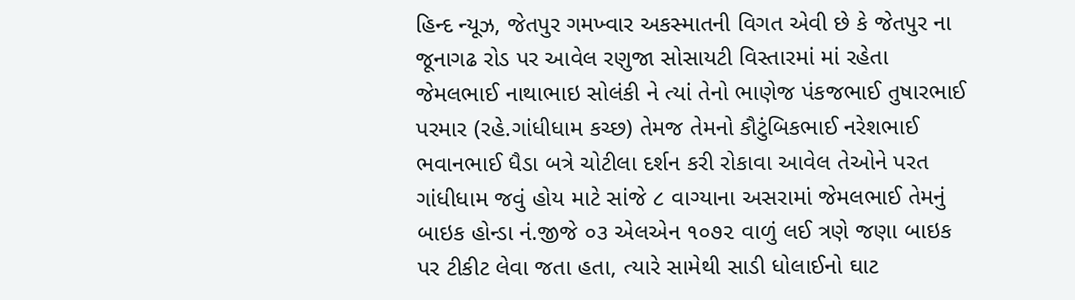હિન્દ ન્યૂઝ, જેતપુર ગમખ્વાર અકસ્માતની વિગત એવી છે કે જેતપુર ના જૂનાગઢ રોડ પર આવેલ રણુજા સોસાયટી વિસ્તારમાં માં રહેતા જેમલભાઈ નાથાભાઇ સોલંકી ને ત્યાં તેનો ભાણેજ પંકજભાઈ તુષારભાઈ પરમાર (રહે.ગાંધીધામ કચ્છ) તેમજ તેમનો કૌટુંબિકભાઈ નરેશભાઈ ભવાનભાઈ ધૈડા બત્રે ચોટીલા દર્શન કરી રોકાવા આવેલ તેઓને પરત ગાંધીધામ જવું હોય માટે સાંજે ૮ વાગ્યાના અસરામાં જેમલભાઈ તેમનું બાઇક હોન્ડા નં.જીજે ૦૩ એલએન ૧૦૭૨ વાળું લઈ ત્રણે જણા બાઇક પર ટીકીટ લેવા જતા હતા, ત્યારે સામેથી સાડી ધોલાઈનો ઘાટ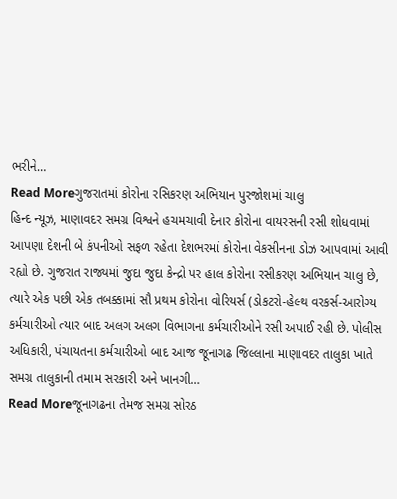ભરીને…
Read Moreગુજરાતમાં કોરોના રસિકરણ અભિયાન પુરજોશમાં ચાલુ
હિન્દ ન્યૂઝ, માણાવદર સમગ્ર વિશ્વને હચમચાવી દેનાર કોરોના વાયરસની રસી શોધવામાં આપણા દેશની બે કંપનીઓ સફળ રહેતા દેશભરમાં કોરોના વેકસીનના ડોઝ આપવામાં આવી રહ્યો છે. ગુજરાત રાજ્યમાં જુદા જુદા કેન્દ્રો પર હાલ કોરોના રસીકરણ અભિયાન ચાલુ છે, ત્યારે એક પછી એક તબક્કામાં સૌ પ્રથમ કોરોના વોરિયર્સ (ડોકટરો-હેલ્થ વરકર્સ-આરોગ્ય કર્મચારીઓ ત્યાર બાદ અલગ અલગ વિભાગના કર્મચારીઓને રસી અપાઈ રહી છે. પોલીસ અધિકારી, પંચાયતના કર્મચારીઓ બાદ આજ જૂનાગઢ જિલ્લાના માણાવદર તાલુકા ખાતે સમગ્ર તાલુકાની તમામ સરકારી અને ખાનગી…
Read Moreજૂનાગઢના તેમજ સમગ્ર સોરઠ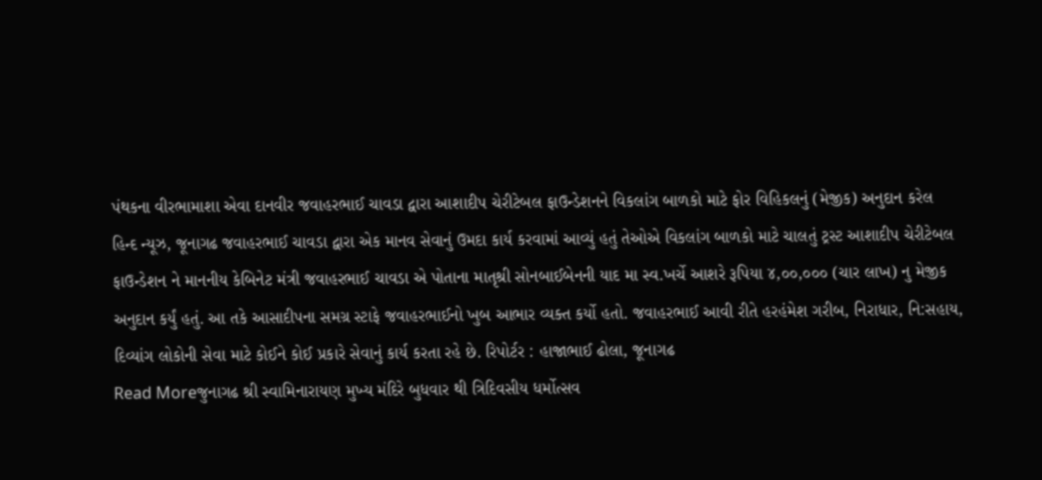પંથકના વીરભામાશા એવા દાનવીર જવાહરભાઈ ચાવડા દ્વારા આશાદીપ ચેરીટેબલ ફાઉન્ડેશનને વિકલાંગ બાળકો માટે ફોર વિહિકલનું (મેજીક) અનુદાન કરેલ
હિન્દ ન્યૂઝ, જૂનાગઢ જવાહરભાઈ ચાવડા દ્વારા એક માનવ સેવાનું ઉમદા કાર્ય કરવામાં આવ્યું હતું તેઓએ વિકલાંગ બાળકો માટે ચાલતું ટ્રસ્ટ આશાદીપ ચેરીટેબલ ફાઉન્ડેશન ને માનનીય કેબિનેટ મંત્રી જવાહરભાઈ ચાવડા એ પોતાના માતૃશ્રી સોનબાઈબેનની યાદ મા સ્વ.ખર્ચે આશરે રૂપિયા ૪,૦૦,૦૦૦ (ચાર લાખ) નુ મેજીક અનુદાન કર્યું હતું. આ તકે આસાદીપના સમગ્ર સ્ટાફે જવાહરભાઈનો ખુબ આભાર વ્યક્ત કર્યો હતો. જવાહરભાઈ આવી રીતે હરહંમેશ ગરીબ, નિરાધાર, નિ:સહાય, દિવ્યાંગ લોકોની સેવા માટે કોઈને કોઈ પ્રકારે સેવાનું કાર્ય કરતા રહે છે. રિપોર્ટર : હાજાભાઈ ઢોલા, જૂનાગઢ
Read Moreજુનાગઢ શ્રી સ્વામિનારાયણ મુખ્ય મંદિરે બુધવાર થી ત્રિદિવસીય ધર્મોત્સવ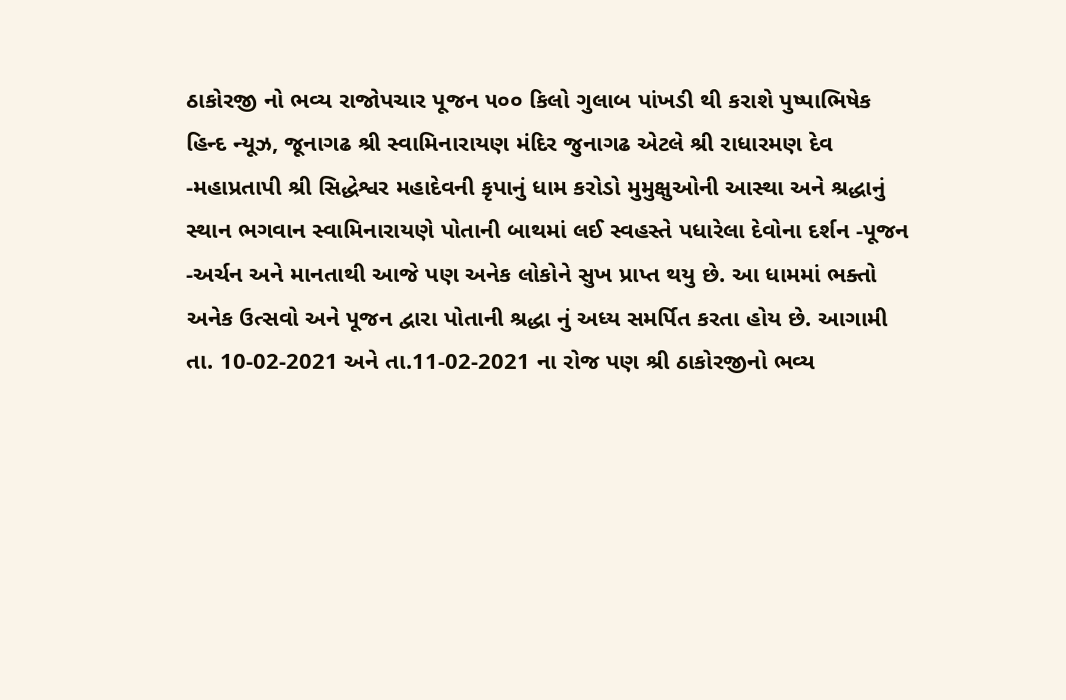ઠાકોરજી નો ભવ્ય રાજોપચાર પૂજન ૫૦૦ કિલો ગુલાબ પાંખડી થી કરાશે પુષ્પાભિષેક
હિન્દ ન્યૂઝ, જૂનાગઢ શ્રી સ્વામિનારાયણ મંદિર જુનાગઢ એટલે શ્રી રાધારમણ દેવ -મહાપ્રતાપી શ્રી સિદ્ધેશ્વર મહાદેવની કૃપાનું ધામ કરોડો મુમુક્ષુઓની આસ્થા અને શ્રદ્ધાનું સ્થાન ભગવાન સ્વામિનારાયણે પોતાની બાથમાં લઈ સ્વહસ્તે પધારેલા દેવોના દર્શન -પૂજન -અર્ચન અને માનતાથી આજે પણ અનેક લોકોને સુખ પ્રાપ્ત થયુ છે. આ ધામમાં ભક્તો અનેક ઉત્સવો અને પૂજન દ્વારા પોતાની શ્રદ્ધા નું અધ્ય સમર્પિત કરતા હોય છે. આગામી તા. 10-02-2021 અને તા.11-02-2021 ના રોજ પણ શ્રી ઠાકોરજીનો ભવ્ય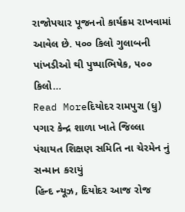રાજોપચાર પૂજનનો કાર્યક્રમ રાખવામાં આવેલ છે. ૫૦૦ કિલો ગુલાબની પાંખડીઓ થી પુષ્પાભિષેક, ૫૦૦ કિલો…
Read Moreદિયોદર રામપુરા (ધુ) પગાર કેન્દ્ર શાળા ખાતે જિલ્લા પંચાયત શિક્ષણ સમિતિ ના ચેરમેન નું સન્માન કરાયું
હિન્દ ન્યૂઝ, દિયોદર આજ રોજ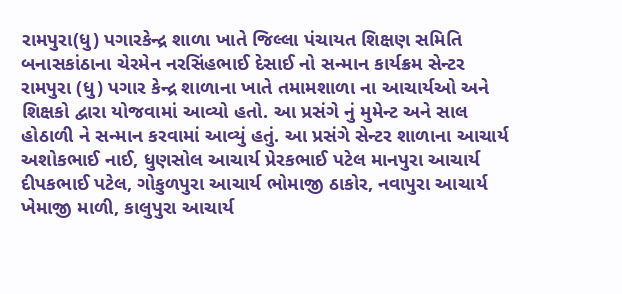રામપુરા(ધુ) પગારકેન્દ્ર શાળા ખાતે જિલ્લા પંચાયત શિક્ષણ સમિતિ બનાસકાંઠાના ચેરમેન નરસિંહભાઈ દેસાઈ નો સન્માન કાર્યક્રમ સેન્ટર રામપુરા (ધુ) પગાર કેન્દ્ર શાળાના ખાતે તમામશાળા ના આચાર્યઓ અને શિક્ષકો દ્વારા યોજવામાં આવ્યો હતો. આ પ્રસંગે નું મુમેન્ટ અને સાલ હોઠાળી ને સન્માન કરવામાં આવ્યું હતું. આ પ્રસંગે સેન્ટર શાળાના આચાર્ય અશોકભાઈ નાઈ, ધુણસોલ આચાર્ય પ્રેરકભાઈ પટેલ માનપુરા આચાર્ય દીપકભાઈ પટેલ, ગોકુળપુરા આચાર્ય ભોમાજી ઠાકોર, નવાપુરા આચાર્ય ખેમાજી માળી, કાલુપુરા આચાર્ય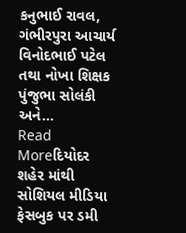કનુભાઈ રાવલ, ગંભીરપુરા આચાર્ય વિનોદભાઈ પટેલ તથા નોખા શિક્ષક પુંજુભા સોલંકી અને…
Read Moreદિયોદર શહેર માંથી સોશિયલ મીડિયા ફેસબુક પર ડમી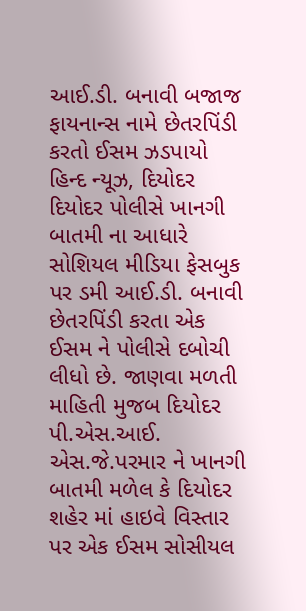આઈ.ડી. બનાવી બજાજ ફાયનાન્સ નામે છેતરપિંડી કરતો ઈસમ ઝડપાયો
હિન્દ ન્યૂઝ, દિયોદર દિયોદર પોલીસે ખાનગી બાતમી ના આધારે સોશિયલ મીડિયા ફેસબુક પર ડમી આઈ.ડી. બનાવી છેતરપિંડી કરતા એક ઈસમ ને પોલીસે દબોચી લીધો છે. જાણવા મળતી માહિતી મુજબ દિયોદર પી.એસ.આઈ. એસ.જે.પરમાર ને ખાનગી બાતમી મળેલ કે દિયોદર શહેર માં હાઇવે વિસ્તાર પર એક ઈસમ સોસીયલ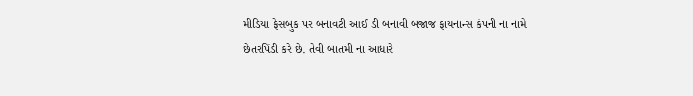મીડિયા ફેસબુક પર બનાવટી આઈ ડી બનાવી બજાજ ફાયનાન્સ કંપની ના નામે છેતરપિંડી કરે છે. તેવી બાતમી ના આધારે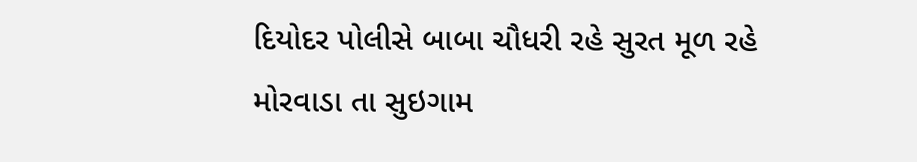દિયોદર પોલીસે બાબા ચૌધરી રહે સુરત મૂળ રહે મોરવાડા તા સુઇગામ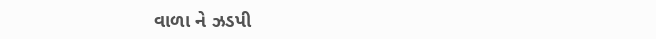વાળા ને ઝડપી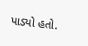પાડ્યો હતો.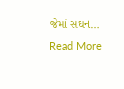જેમાં સઘન…
Read More